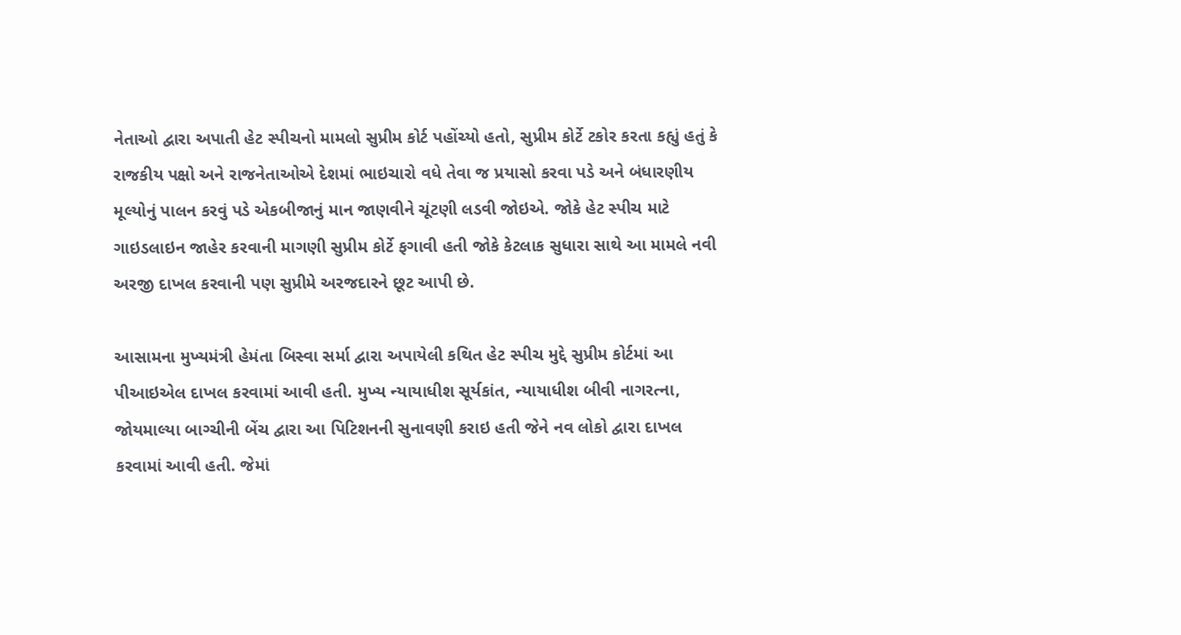નેતાઓ દ્વારા અપાતી હેટ સ્પીચનો મામલો સુપ્રીમ કોર્ટ પહોંચ્યો હતો, સુપ્રીમ કોર્ટે ટકોર કરતા કહ્યું હતું કે રાજકીય પક્ષો અને રાજનેતાઓએ દેશમાં ભાઇચારો વધે તેવા જ પ્રયાસો કરવા પડે અને બંધારણીય મૂલ્યોનું પાલન કરવું પડે એકબીજાનું માન જાણવીને ચૂંટણી લડવી જોઇએ. જોકે હેટ સ્પીચ માટે ગાઇડલાઇન જાહેર કરવાની માગણી સુપ્રીમ કોર્ટે ફગાવી હતી જોકે કેટલાક સુધારા સાથે આ મામલે નવી અરજી દાખલ કરવાની પણ સુપ્રીમે અરજદારને છૂટ આપી છે.

આસામના મુખ્યમંત્રી હેમંતા બિસ્વા સર્મા દ્વારા અપાયેલી કથિત હેટ સ્પીચ મુદ્દે સુપ્રીમ કોર્ટમાં આ પીઆઇએલ દાખલ કરવામાં આવી હતી. મુખ્ય ન્યાયાધીશ સૂર્યકાંત, ન્યાયાધીશ બીવી નાગરત્ના, જોયમાલ્યા બાગ્ચીની બેંચ દ્વારા આ પિટિશનની સુનાવણી કરાઇ હતી જેને નવ લોકો દ્વારા દાખલ કરવામાં આવી હતી. જેમાં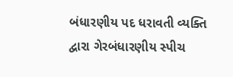બંધારણીય પદ ધરાવતી વ્યક્તિ દ્વારા ગેરબંધારણીય સ્પીચ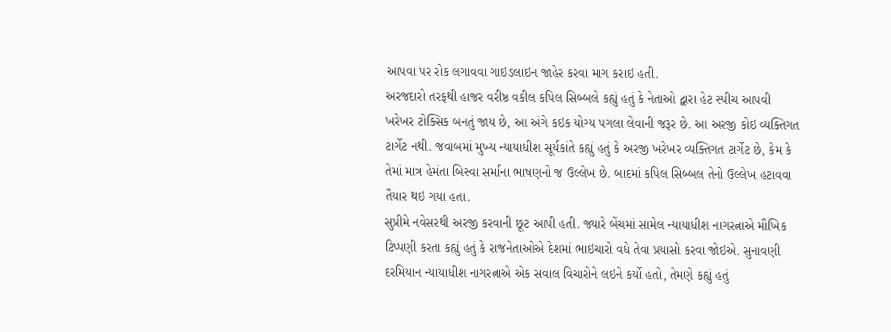આપવા પર રોક લગાવવા ગાઇડલાઇન જાહેર કરવા માગ કરાઇ હતી.
અરજદારો તરફથી હાજર વરીષ્ઠ વકીલ કપિલ સિબ્બલે કહ્યું હતું કે નેતાઓ દ્વારા હેટ સ્પીચ આપવી ખરેખર ટોક્સિક બનતું જાય છે, આ અંગે કઇક યોગ્ય પગલા લેવાની જરૂર છે. આ અરજી કોઇ વ્યક્તિગત ટાર્ગેટ નથી. જવાબમાં મુખ્ય ન્યાયાધીશ સૂર્યકાંતે કહ્યું હતું કે અરજી ખરેખર વ્યક્તિગત ટાર્ગેટ છે, કેમ કે તેમાં માત્ર હેમંતા બિસ્વા સર્માના ભાષણનો જ ઉલ્લેખ છે. બાદમાં કપિલ સિબ્બલ તેનો ઉલ્લેખ હટાવવા તૈયાર થઇ ગયા હતા.
સુપ્રીમે નવેસરથી અરજી કરવાની છૂટ આપી હતી. જ્યારે બેંચમાં સામેલ ન્યાયાધીશ નાગરત્નાએ મૌખિક ટિપ્પણી કરતા કહ્યું હતું કે રાજનેતાઓએ દેશમાં ભાઇચારો વધે તેવા પ્રયાસો કરવા જોઇએ. સુનાવણી દરમિયાન ન્યાયાધીશ નાગરત્નાએ એક સવાલ વિચારોને લઇને કર્યો હતો, તેમણે કહ્યું હતું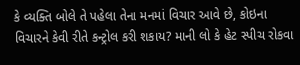કે વ્યક્તિ બોલે તે પહેલા તેના મનમાં વિચાર આવે છે, કોઇના વિચારને કેવી રીતે કન્ટ્રોલ કરી શકાય? માની લો કે હેટ સ્પીચ રોકવા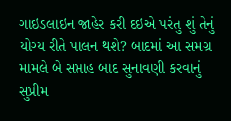ગાઇડલાઇન જાહેર કરી દઇએ પરંતુ શું તેનું યોગ્ય રીતે પાલન થશે? બાદમાં આ સમગ્ર મામલે બે સપ્તાહ બાદ સુનાવણી કરવાનું સુપ્રીમ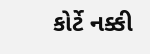કોર્ટે નક્કી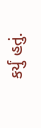કર્યું હતું.